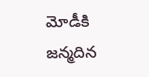మోడీకి జన్మదిన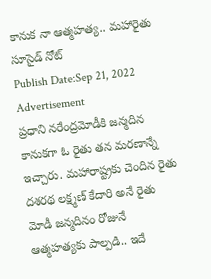కానుక నా ఆత్మహత్య.. మహారైతు సూసైడ్ నోట్
Publish Date:Sep 21, 2022
Advertisement
ప్రధాని నరేంద్రమోడీకి జన్మదిన కానుకగా ఓ రైతు తన మరణాన్నే ఇచ్చారు. మహారాష్ట్రకు చెందిన రైతు దశరథ లక్ష్మణ్ కేదారి అనే రైతు మోడీ జన్మదినం రోజునే ఆత్మహత్యకు పాల్పడి.. ఇదే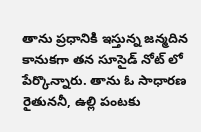తాను ప్రధానికి ఇస్తున్న జన్మదిన కానుకగా తన సూసైడ్ నోట్ లో పేర్కొన్నారు. తాను ఓ సాధారణ రైతుననీ, ఉల్లి పంటకు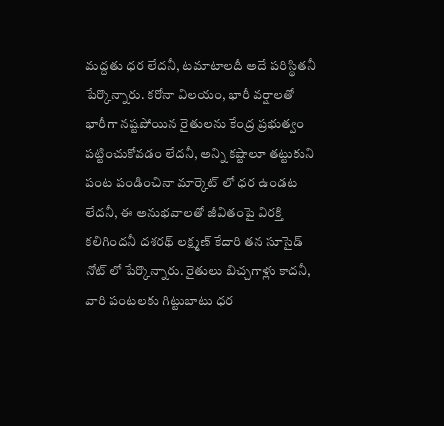మద్దతు ధర లేదనీ, టమాటాలదీ అదే పరిస్థితనీ పేర్కొన్నారు. కరోనా విలయం, భారీ వర్షాలతో భారీగా నష్టపోయిన రైతులను కేంద్ర ప్రభుత్వం పట్టించుకోవడం లేదనీ, అన్ని కష్టాలూ తట్టుకుని పంట పండించినా మార్కెట్ లో ధర ఉండట లేదనీ, ఈ అనుభవాలతో జీవితంపై విరక్తి కలిగిందనీ దశరథ్ లక్ష్మణ్ కేదారి తన సూసైడ్ నోట్ లో పేర్కొన్నారు. రైతులు బిచ్చగాళ్లు కాదనీ, వారి పంటలకు గిట్టుబాటు ధర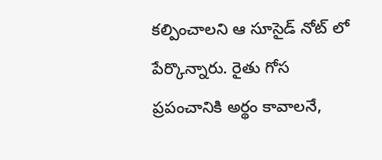కల్పించాలని ఆ సూసైడ్ నోట్ లో పేర్కొన్నారు. రైతు గోస ప్రపంచానికి అర్థం కావాలనే,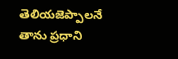తెలియజెప్పాలనే తాను ప్రధాని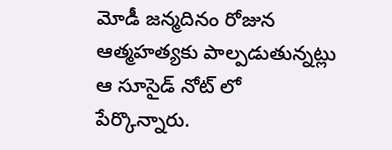మోడీ జన్మదినం రోజున ఆత్మహత్యకు పాల్పడుతున్నట్లు ఆ సూసైడ్ నోట్ లో పేర్కొన్నారు.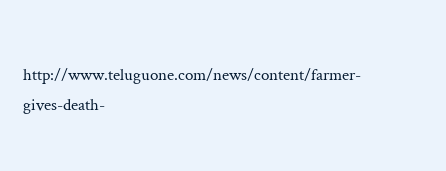http://www.teluguone.com/news/content/farmer-gives-death-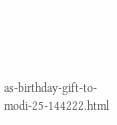as-birthday-gift-to-modi-25-144222.html